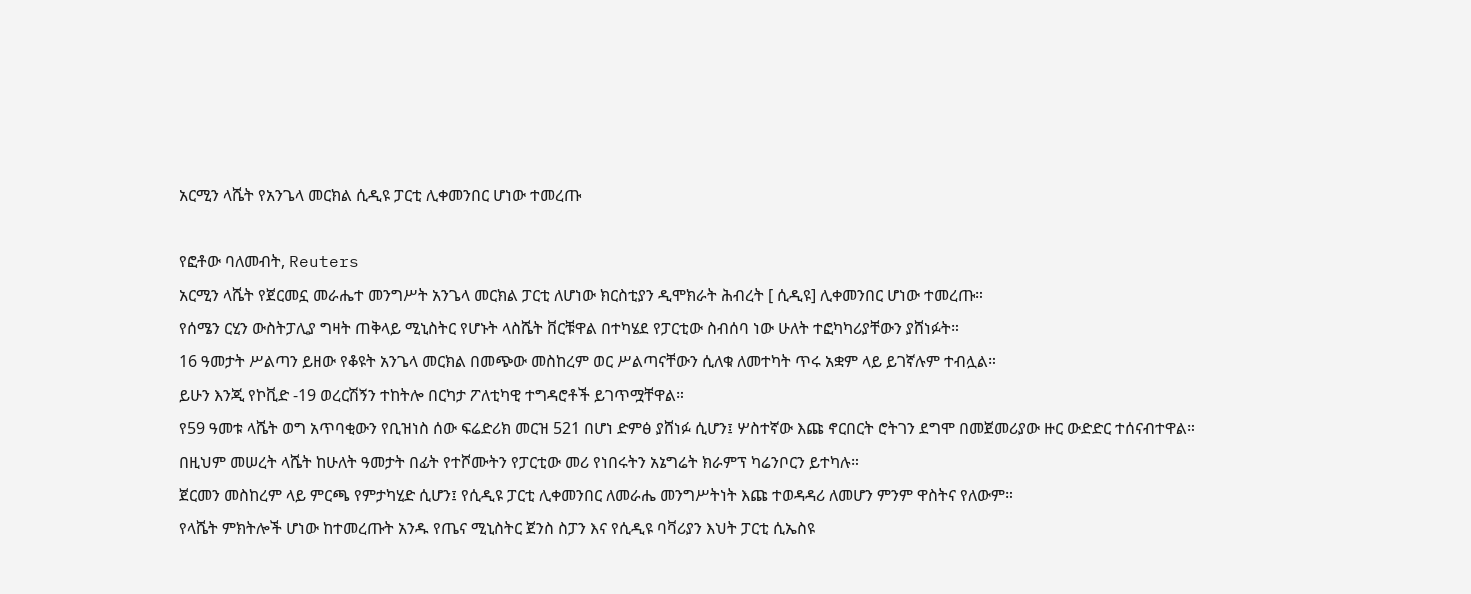አርሚን ላሼት የአንጌላ መርክል ሲዲዩ ፓርቲ ሊቀመንበር ሆነው ተመረጡ

የፎቶው ባለመብት, Reuters
አርሚን ላሼት የጀርመኗ መራሔተ መንግሥት አንጌላ መርክል ፓርቲ ለሆነው ክርስቲያን ዲሞክራት ሕብረት [ ሲዲዩ] ሊቀመንበር ሆነው ተመረጡ።
የሰሜን ርሂን ውስትፓሊያ ግዛት ጠቅላይ ሚኒስትር የሆኑት ላስሼት ቨርቹዋል በተካሄደ የፓርቲው ስብሰባ ነው ሁለት ተፎካካሪያቸውን ያሸነፉት።
16 ዓመታት ሥልጣን ይዘው የቆዩት አንጌላ መርክል በመጭው መስከረም ወር ሥልጣናቸውን ሲለቁ ለመተካት ጥሩ አቋም ላይ ይገኛሉም ተብሏል።
ይሁን እንጂ የኮቪድ -19 ወረርሽኝን ተከትሎ በርካታ ፖለቲካዊ ተግዳሮቶች ይገጥሟቸዋል።
የ59 ዓመቱ ላሼት ወግ አጥባቂውን የቢዝነስ ሰው ፍሬድሪክ መርዝ 521 በሆነ ድምፅ ያሸነፉ ሲሆን፤ ሦስተኛው እጩ ኖርበርት ሮትገን ደግሞ በመጀመሪያው ዙር ውድድር ተሰናብተዋል።
በዚህም መሠረት ላሼት ከሁለት ዓመታት በፊት የተሾሙትን የፓርቲው መሪ የነበሩትን አኔግሬት ክራምፕ ካሬንቦርን ይተካሉ።
ጀርመን መስከረም ላይ ምርጫ የምታካሂድ ሲሆን፤ የሲዲዩ ፓርቲ ሊቀመንበር ለመራሔ መንግሥትነት እጩ ተወዳዳሪ ለመሆን ምንም ዋስትና የለውም።
የላሼት ምክትሎች ሆነው ከተመረጡት አንዱ የጤና ሚኒስትር ጀንስ ስፓን እና የሲዲዩ ባቫሪያን እህት ፓርቲ ሲኤስዩ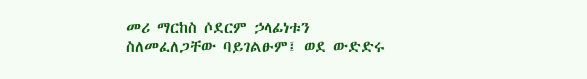መሪ ማርከስ ሶደርም ኃላፊነቱን ስለመፈለጋቸው ባይገልፁም፤ ወደ ውድድሩ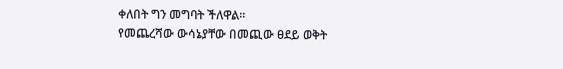ቀለበት ግን መግባት ችለዋል።
የመጨረሻው ውሳኔያቸው በመጪው ፀደይ ወቅት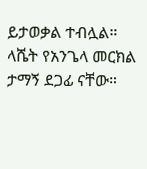ይታወቃል ተብሏል።
ላሼት የአንጌላ መርክል ታማኝ ደጋፊ ናቸው።